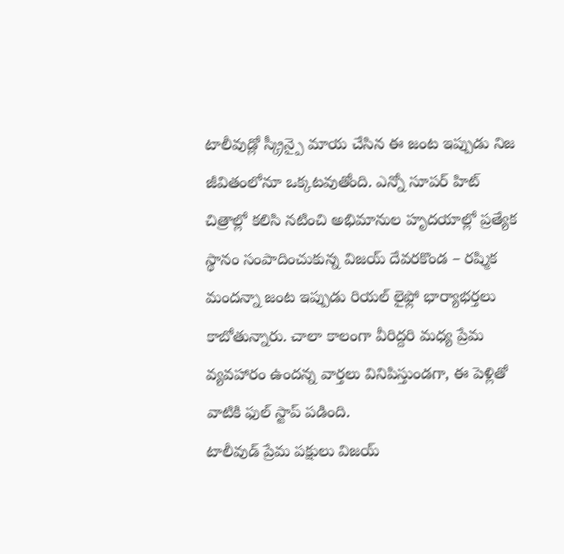టాలీవుడ్లో స్క్రీన్పై మాయ చేసిన ఈ జంట ఇప్పుడు నిజ జీవితంలోనూ ఒక్కటవుతోంది. ఎన్నో సూపర్ హిట్ చిత్రాల్లో కలిసి నటించి అభిమానుల హృదయాల్లో ప్రత్యేక స్థానం సంపాదించుకున్న విజయ్ దేవరకొండ – రష్మిక మందన్నా జంట ఇప్పుడు రియల్ లైఫ్లో భార్యాభర్తలు కాబోతున్నారు. చాలా కాలంగా వీరిద్దరి మధ్య ప్రేమ వ్యవహారం ఉందన్న వార్తలు వినిపిస్తుండగా, ఈ పెళ్లితో వాటికి ఫుల్ స్టాప్ పడింది.
టాలీవుడ్ ప్రేమ పక్షులు విజయ్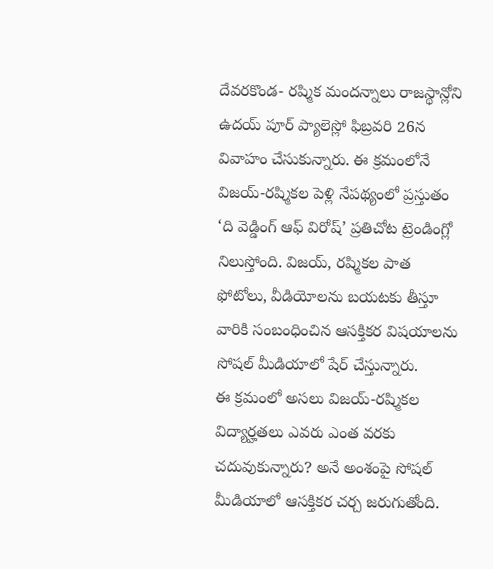దేవరకొండ- రష్మిక మందన్నాలు రాజస్థాన్లోని ఉదయ్ పూర్ ప్యాలెస్లో ఫిబ్రవరి 26న వివాహం చేసుకున్నారు. ఈ క్రమంలోనే విజయ్-రష్మికల పెళ్లి నేపథ్యంలో ప్రస్తుతం ‘ది వెడ్డింగ్ ఆఫ్ విరోష్’ ప్రతిచోట ట్రెండింగ్లో నిలుస్తోంది. విజయ్, రష్మికల పాత ఫోటోలు, వీడియోలను బయటకు తీస్తూ వారికి సంబంధించిన ఆసక్తికర విషయాలను సోషల్ మీడియాలో షేర్ చేస్తున్నారు.
ఈ క్రమంలో అసలు విజయ్-రష్మికల విద్యార్హతలు ఎవరు ఎంత వరకు చదువుకున్నారు? అనే అంశంపై సోషల్ మీడియాలో ఆసక్తికర చర్చ జరుగుతోంది.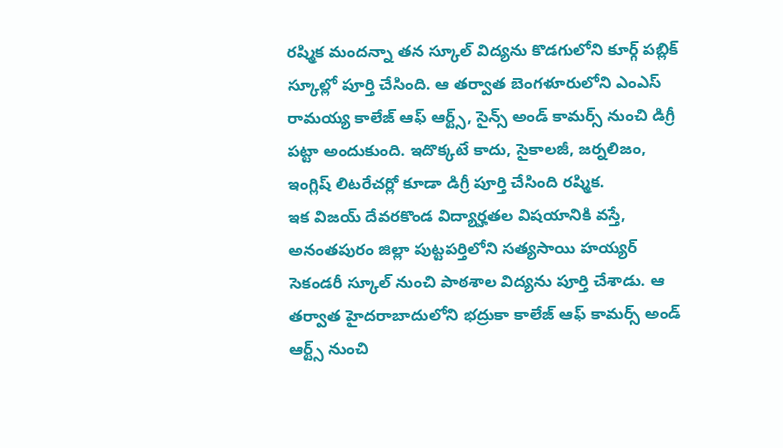రష్మిక మందన్నా తన స్కూల్ విద్యను కొడగులోని కూర్గ్ పబ్లిక్ స్కూల్లో పూర్తి చేసింది. ఆ తర్వాత బెంగళూరులోని ఎంఎస్ రామయ్య కాలేజ్ ఆఫ్ ఆర్ట్స్, సైన్స్ అండ్ కామర్స్ నుంచి డిగ్రీ పట్టా అందుకుంది. ఇదొక్కటే కాదు, సైకాలజీ, జర్నలిజం, ఇంగ్లిష్ లిటరేచర్లో కూడా డిగ్రీ పూర్తి చేసింది రష్మిక.
ఇక విజయ్ దేవరకొండ విద్యార్హతల విషయానికి వస్తే, అనంతపురం జిల్లా పుట్టపర్తిలోని సత్యసాయి హయ్యర్ సెకండరీ స్కూల్ నుంచి పాఠశాల విద్యను పూర్తి చేశాడు. ఆ తర్వాత హైదరాబాదులోని భద్రుకా కాలేజ్ ఆఫ్ కామర్స్ అండ్ ఆర్ట్స్ నుంచి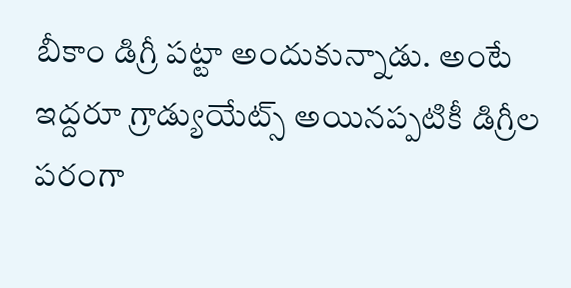బీకాం డిగ్రీ పట్టా అందుకున్నాడు. అంటే ఇద్దరూ గ్రాడ్యుయేట్స్ అయినప్పటికీ డిగ్రీల పరంగా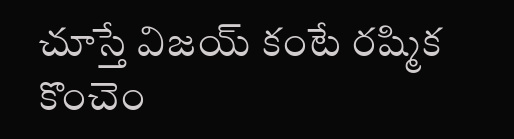చూస్తే విజయ్ కంటే రష్మిక కొంచెం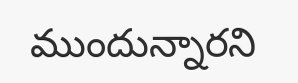ముందున్నారని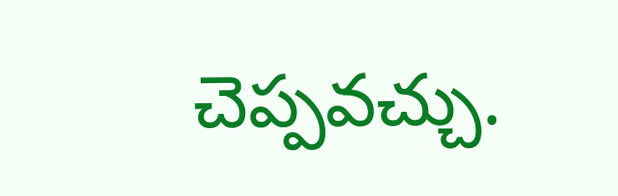చెప్పవచ్చు.